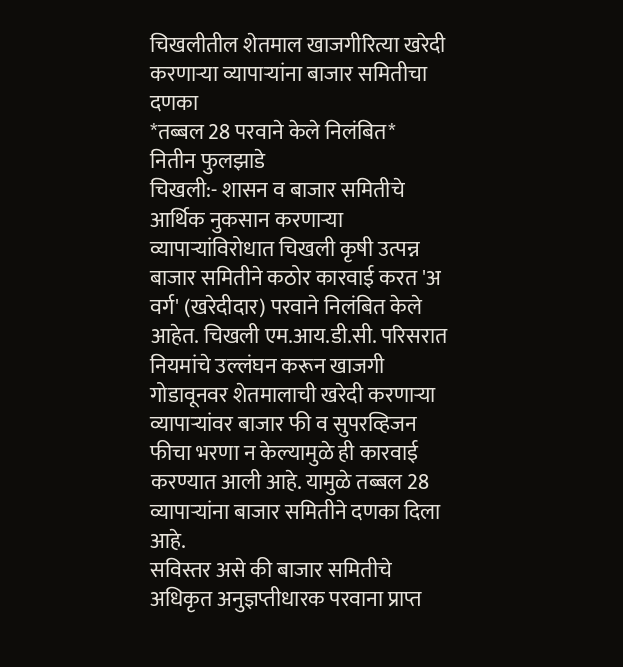चिखलीतील शेतमाल खाजगीरित्या खरेदी करणाऱ्या व्यापाऱ्यांना बाजार समितीचा दणका
*तब्बल 28 परवाने केले निलंबित*
नितीन फुलझाडे
चिखली:- शासन व बाजार समितीचे आर्थिक नुकसान करणाऱ्या व्यापाऱ्यांविरोधात चिखली कृषी उत्पन्न बाजार समितीने कठोर कारवाई करत 'अ वर्ग' (खरेदीदार) परवाने निलंबित केले आहेत. चिखली एम.आय.डी.सी. परिसरात नियमांचे उल्लंघन करून खाजगी गोडावूनवर शेतमालाची खरेदी करणाऱ्या व्यापाऱ्यांवर बाजार फी व सुपरव्हिजन फीचा भरणा न केल्यामुळे ही कारवाई करण्यात आली आहे. यामुळे तब्बल 28 व्यापाऱ्यांना बाजार समितीने दणका दिला आहे.
सविस्तर असे की बाजार समितीचे अधिकृत अनुज्ञप्तीधारक परवाना प्राप्त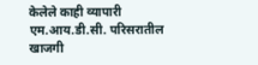केलेले काही व्यापारी एम.आय.डी.सी. परिसरातील खाजगी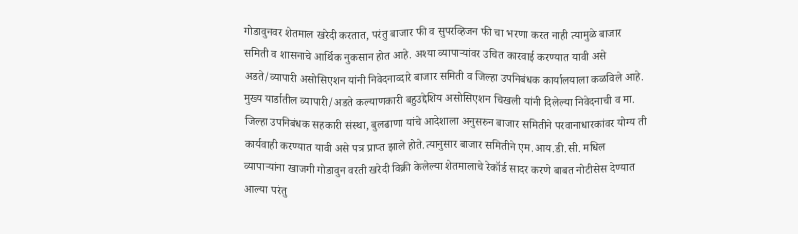गोडावुनवर शेतमाल खरेदी करतात, परंतु बाजार फी व सुपरव्हिजन फी चा भरणा करत नाही त्यामुळे बाजार समिती व शासनाचे आर्थिक नुकसान होत आहे. अश्या व्यापाऱ्यांवर उचित कारवाई करण्यात यावी असे अडते/व्यापारी असोसिएशन यांनी निवेदनाव्दारे बाजार समिती व जिल्हा उपनिबंधक कार्यालयाला कळविले आहे. मुख्य यार्डातील व्यापारी/अडते कल्याणकारी बहुउद्देशिय असोसिएशन चिखली यांनी दिलेल्या निवेदनाची व मा. जिल्हा उपनिबंधक सहकारी संस्था, बुलढाणा यांचे आदेशाला अनुसरुन बाजार समितीने परवानाधारकांवर योग्य ती कार्यवाही करण्यात यावी असे पत्र प्राप्त झाले होते.त्यानुसार बाजार समितीने एम.आय.डी.सी. मधिल व्यापाऱ्यांना खाजगी गोडावुन वरती खरेदी विक्री केलेल्या शेतमालाचे रेकॉर्ड सादर करणे बाबत नोटीसेस देण्यात आल्या परंतु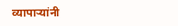व्यापाऱ्यांनी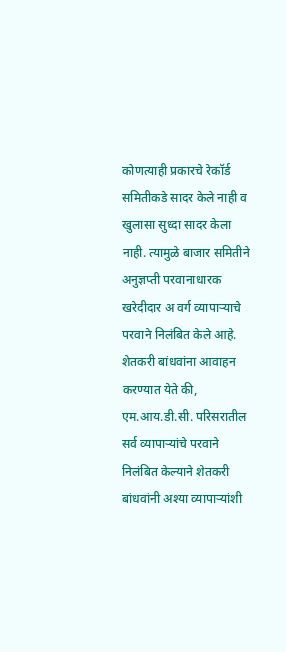कोणत्याही प्रकारचे रेकॉर्ड समितीकडे सादर केले नाही व खुलासा सुध्दा सादर केला नाही. त्यामुळे बाजार समितीने अनुज्ञप्ती परवानाधारक खरेदीदार अ वर्ग व्यापाऱ्याचे परवाने निलंबित केले आहे.
शेतकरी बांधवांना आवाहन करण्यात येते की, एम.आय.डी.सी. परिसरातील सर्व व्यापाऱ्यांचे परवाने निलंबित केल्याने शेतकरी बांधवांनी अश्या व्यापाऱ्यांशी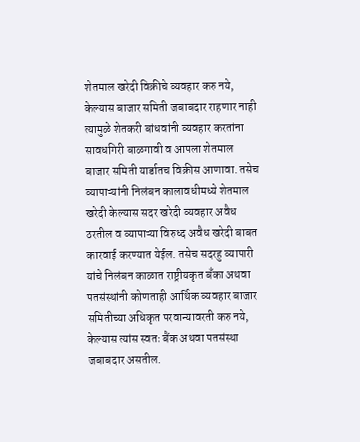शेतमाल खरेदी विक्रीचे व्यवहार करु नये, केल्यास बाजार समिती जबाबदार राहणार नाही त्यामुळे शेतकरी बांधवांनी व्यवहार करतांना सावधगिरी बाळगावी व आपला शेतमाल बाजार समिती यार्डातच विक्रीस आणावा. तसेच व्यापाऱ्यांनी निलंबन कालावधीमध्ये शेतमाल खरेदी केल्यास सदर खरेदी व्यवहार अवैध ठरतील व व्यापाऱ्या विरुध्द अवैध खरेदी बाबत कारवाई करण्यात येईल. तसेच सदरहु व्यापारी यांचे निलंबन काळात राष्ट्रीयकृत बँका अथवा पतसंस्थांनी कोणताही आर्थिक व्यवहार बाजार समितीच्या अधिकृत परवान्यावरती करु नये, केल्यास त्यांस स्वतः बैंक अथवा पतसंस्था जबाबदार असतील.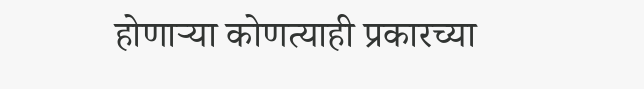होणाऱ्या कोणत्याही प्रकारच्या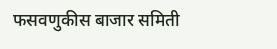फसवणुकीस बाजार समिती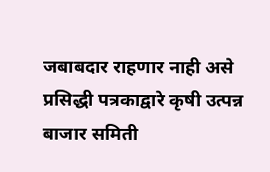जबाबदार राहणार नाही असे प्रसिद्धी पत्रकाद्वारे कृषी उत्पन्न बाजार समिती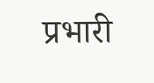प्रभारी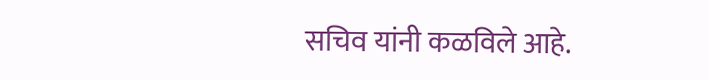सचिव यांनी कळविले आहे.